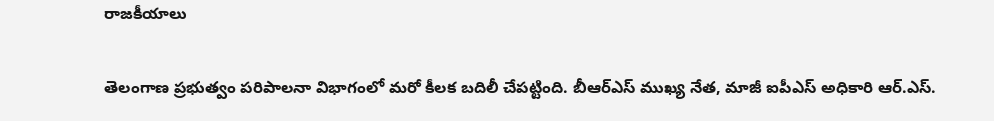రాజకీయాలు

తెలంగాణ ప్రభుత్వం పరిపాలనా విభాగంలో మరో కీలక బదిలీ చేపట్టింది. బీఆర్ఎస్ ముఖ్య నేత, మాజీ ఐపీఎస్ అధికారి ఆర్.ఎస్.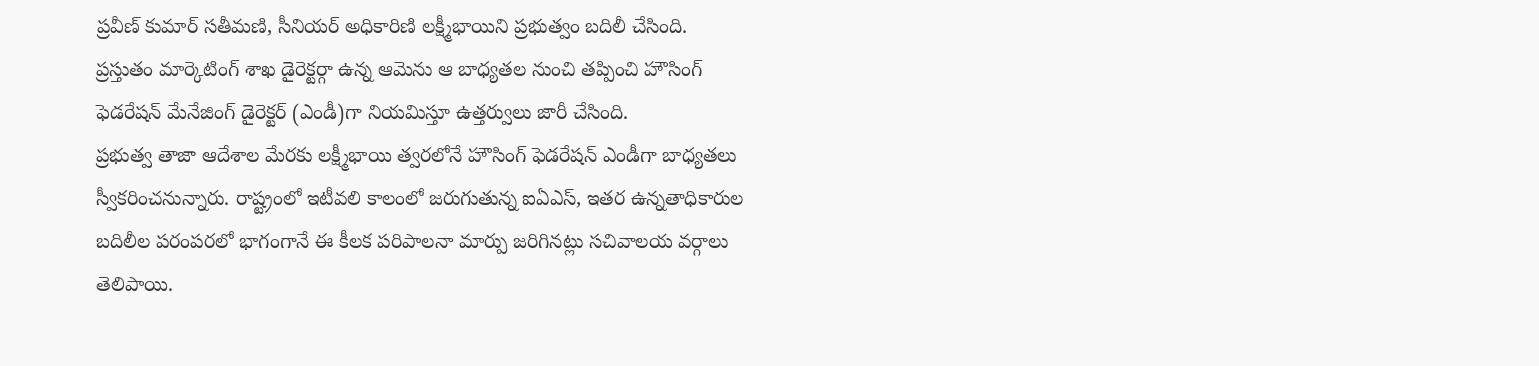ప్రవీణ్ కుమార్ సతీమణి, సీనియర్ అధికారిణి లక్ష్మీభాయిని ప్రభుత్వం బదిలీ చేసింది. ప్రస్తుతం మార్కెటింగ్ శాఖ డైరెక్టర్గా ఉన్న ఆమెను ఆ బాధ్యతల నుంచి తప్పించి హౌసింగ్ ఫెడరేషన్ మేనేజింగ్ డైరెక్టర్ (ఎండీ)గా నియమిస్తూ ఉత్తర్వులు జారీ చేసింది.
ప్రభుత్వ తాజా ఆదేశాల మేరకు లక్ష్మీభాయి త్వరలోనే హౌసింగ్ ఫెడరేషన్ ఎండీగా బాధ్యతలు స్వీకరించనున్నారు. రాష్ట్రంలో ఇటీవలి కాలంలో జరుగుతున్న ఐఏఎస్, ఇతర ఉన్నతాధికారుల బదిలీల పరంపరలో భాగంగానే ఈ కీలక పరిపాలనా మార్పు జరిగినట్లు సచివాలయ వర్గాలు తెలిపాయి.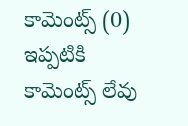కామెంట్స్ (0)
ఇప్పటికి కామెంట్స్ లేవు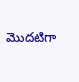మొదటిగా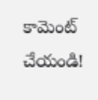కామెంట్ చేయండి!